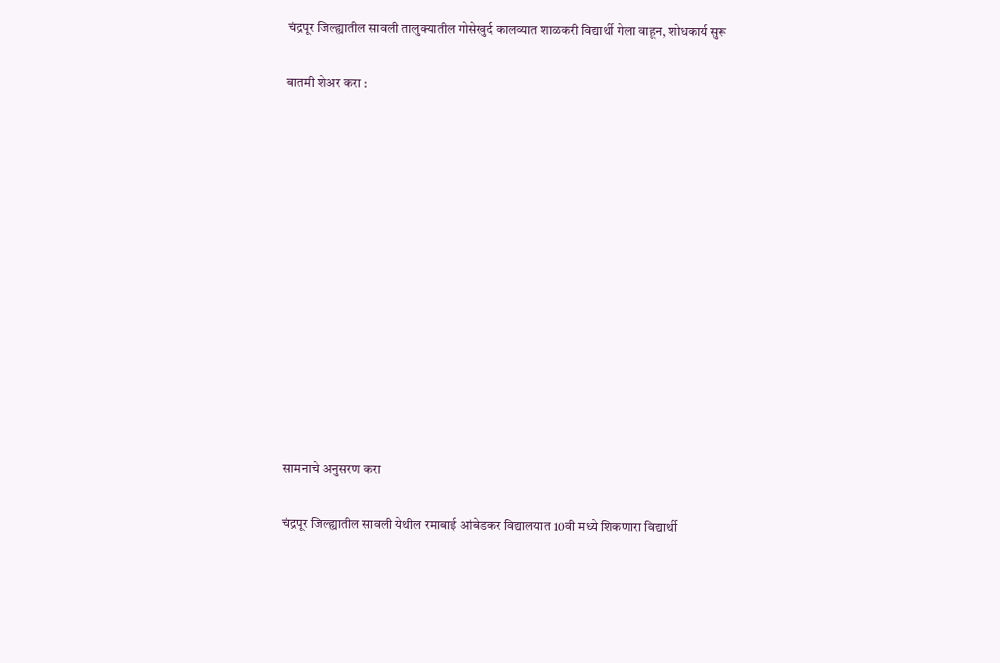चंद्रपूर जिल्ह्यातील सावली तालुक्यातील गोसेखुर्द कालव्यात शाळकरी विद्यार्थी गेला वाहून, शोधकार्य सुरू

बातमी शेअर करा :













सामनाचे अनुसरण करा

चंद्रपूर जिल्ह्यातील सावली येथील रमाबाई आंबेडकर विद्यालयात 10वी मध्ये शिकणारा विद्यार्थी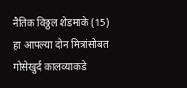नैतिक विठ्ठल शेडमाके (15) हा आपल्या दोन मित्रांसोबत गोसेखुर्द कालव्याकडे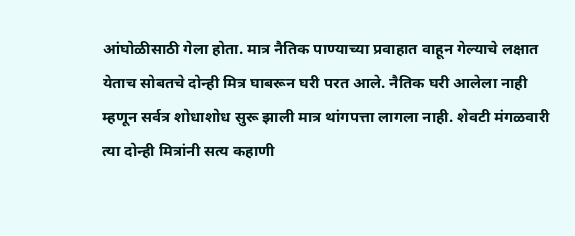आंघोळीसाठी गेला होता. मात्र नैतिक पाण्याच्या प्रवाहात वाहून गेल्याचे लक्षात येताच सोबतचे दोन्ही मित्र घाबरून घरी परत आले. नैतिक घरी आलेला नाही म्हणून सर्वत्र शोधाशोध सुरू झाली मात्र थांगपत्ता लागला नाही. शेवटी मंगळवारी त्या दोन्ही मित्रांनी सत्य कहाणी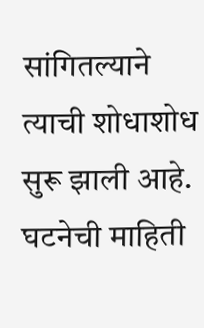सांगितल्याने त्याची शोधाशोध सुरू झाली आहे. घटनेची माहिती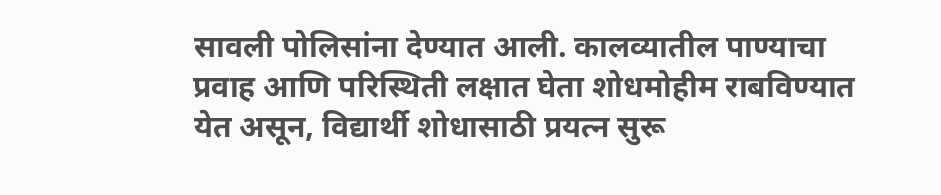सावली पोलिसांना देण्यात आली. कालव्यातील पाण्याचा प्रवाह आणि परिस्थिती लक्षात घेता शोधमोहीम राबविण्यात येत असून, विद्यार्थी शोधासाठी प्रयत्न सुरू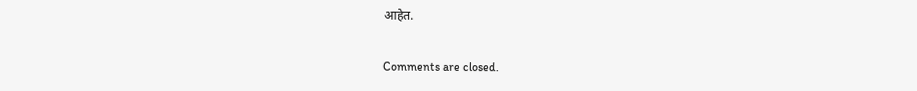आहेत.

Comments are closed.